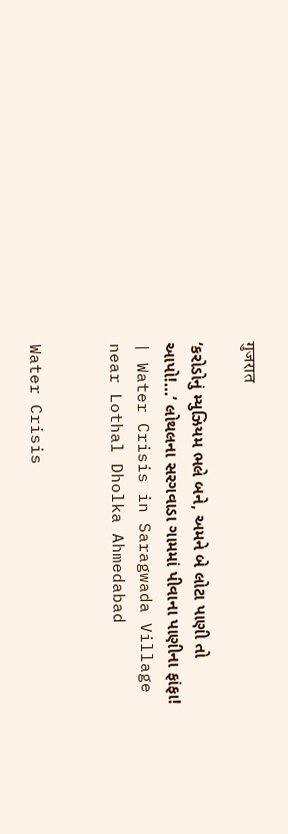गुजरात

‘કરોડોનું મ્યુઝિયમ ભલે બને, અમને બે લોટા પાણી તો આપો!…’ લોથલના સરગવાડા ગામમાં પીવાના પાણીના ફાંફા! | Water Crisis in Saragwada Village near Lothal Dholka Ahmedabad


Water Crisis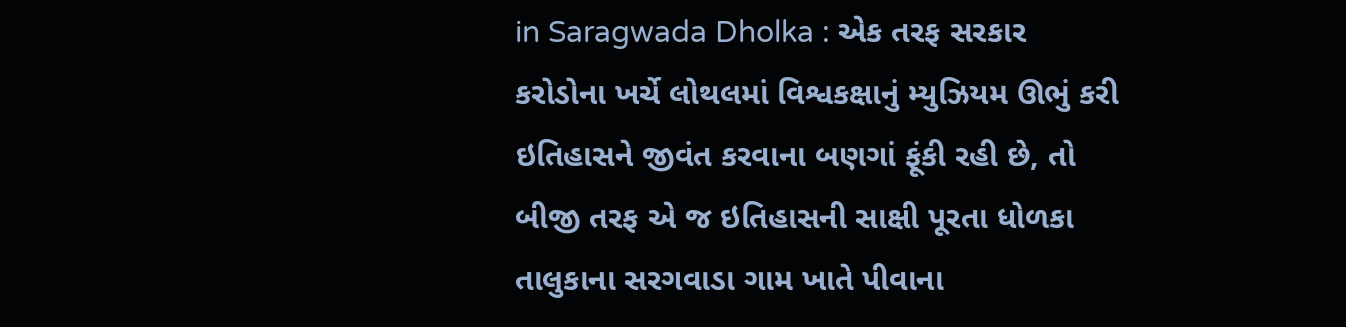in Saragwada Dholka : એક તરફ સરકાર કરોડોના ખર્ચે લોથલમાં વિશ્વકક્ષાનું મ્યુઝિયમ ઊભું કરી ઇતિહાસને જીવંત કરવાના બણગાં ફૂંકી રહી છે, તો બીજી તરફ એ જ ઇતિહાસની સાક્ષી પૂરતા ધોળકા તાલુકાના સરગવાડા ગામ ખાતે પીવાના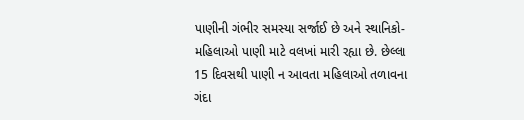પાણીની ગંભીર સમસ્યા સર્જાઈ છે અને સ્થાનિકો-મહિલાઓ પાણી માટે વલખાં મારી રહ્યા છે. છેલ્લા 15 દિવસથી પાણી ન આવતા મહિલાઓ તળાવના ગંદા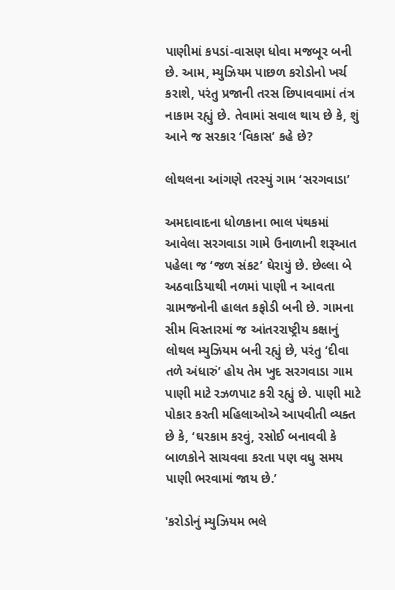પાણીમાં કપડાં-વાસણ ધોવા મજબૂર બની છે. આમ, મ્યુઝિયમ પાછળ કરોડોનો ખર્ચ કરાશે, પરંતુ પ્રજાની તરસ છિપાવવામાં તંત્ર નાકામ રહ્યું છે. તેવામાં સવાલ થાય છે કે, શું આને જ સરકાર ‘વિકાસ’ કહે છે?

લોથલના આંગણે તરસ્યું ગામ ‘સરગવાડા’

અમદાવાદના ધોળકાના ભાલ પંથકમાં આવેલા સરગવાડા ગામે ઉનાળાની શરૂઆત પહેલા જ ‘જળ સંકટ’ ઘેરાયું છે. છેલ્લા બે અઠવાડિયાથી નળમાં પાણી ન આવતા ગ્રામજનોની હાલત કફોડી બની છે. ગામના સીમ વિસ્તારમાં જ આંતરરાષ્ટ્રીય કક્ષાનું લોથલ મ્યુઝિયમ બની રહ્યું છે, પરંતુ ‘દીવા તળે અંધારું’ હોય તેમ ખુદ સરગવાડા ગામ પાણી માટે રઝળપાટ કરી રહ્યું છે. પાણી માટે પોકાર કરતી મહિલાઓએ આપવીતી વ્યક્ત છે કે, ‘ઘરકામ કરવું, રસોઈ બનાવવી કે બાળકોને સાચવવા કરતા પણ વધુ સમય પાણી ભરવામાં જાય છે.’

'કરોડોનું મ્યુઝિયમ ભલે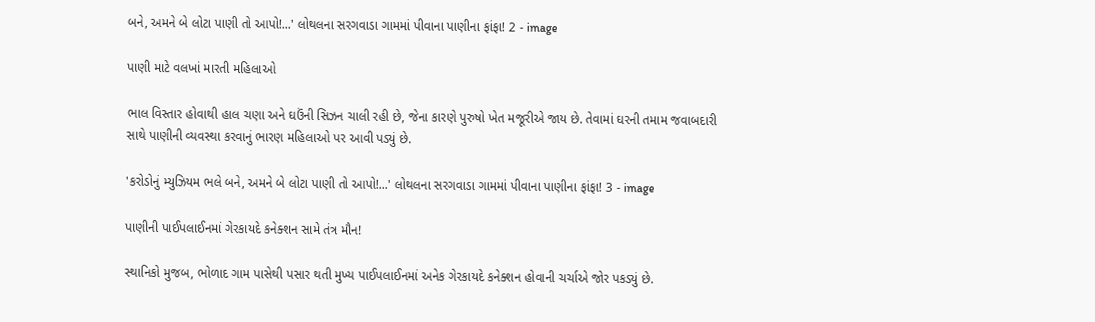બને, અમને બે લોટા પાણી તો આપો!...' લોથલના સરગવાડા ગામમાં પીવાના પાણીના ફાંફા! 2 - image

પાણી માટે વલખાં મારતી મહિલાઓ

ભાલ વિસ્તાર હોવાથી હાલ ચણા અને ઘઉંની સિઝન ચાલી રહી છે, જેના કારણે પુરુષો ખેત મજૂરીએ જાય છે. તેવામાં ઘરની તમામ જવાબદારી સાથે પાણીની વ્યવસ્થા કરવાનું ભારણ મહિલાઓ પર આવી પડ્યું છે.

'કરોડોનું મ્યુઝિયમ ભલે બને, અમને બે લોટા પાણી તો આપો!...' લોથલના સરગવાડા ગામમાં પીવાના પાણીના ફાંફા! 3 - image

પાણીની પાઈપલાઈનમાં ગેરકાયદે કનેક્શન સામે તંત્ર મૌન!

સ્થાનિકો મુજબ, ભોળાદ ગામ પાસેથી પસાર થતી મુખ્ય પાઈપલાઈનમાં અનેક ગેરકાયદે કનેક્શન હોવાની ચર્ચાએ જોર પકડ્યું છે.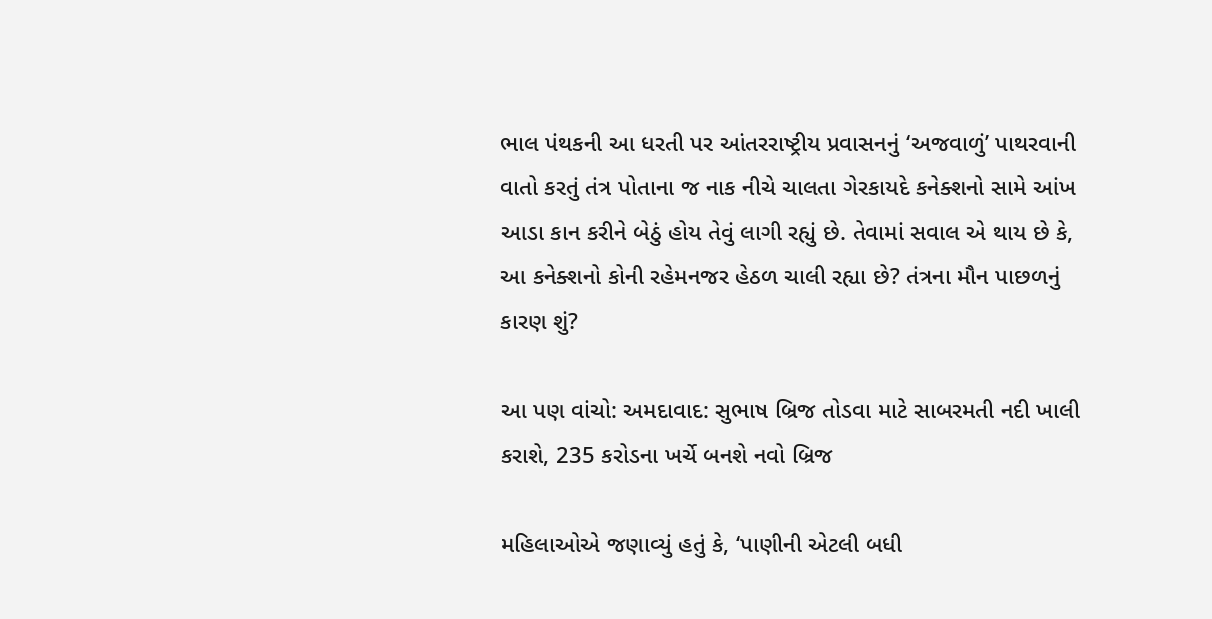ભાલ પંથકની આ ધરતી પર આંતરરાષ્ટ્રીય પ્રવાસનનું ‘અજવાળું’ પાથરવાની વાતો કરતું તંત્ર પોતાના જ નાક નીચે ચાલતા ગેરકાયદે કનેક્શનો સામે આંખ આડા કાન કરીને બેઠું હોય તેવું લાગી રહ્યું છે. તેવામાં સવાલ એ થાય છે કે, આ કનેક્શનો કોની રહેમનજર હેઠળ ચાલી રહ્યા છે? તંત્રના મૌન પાછળનું કારણ શું?

આ પણ વાંચો: અમદાવાદ: સુભાષ બ્રિજ તોડવા માટે સાબરમતી નદી ખાલી કરાશે, 235 કરોડના ખર્ચે બનશે નવો બ્રિજ

મહિલાઓએ જણાવ્યું હતું કે, ‘પાણીની એટલી બધી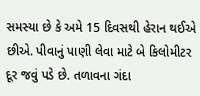સમસ્યા છે કે અમે 15 દિવસથી હેરાન થઈએ છીએ. પીવાનું પાણી લેવા માટે બે કિલોમીટર દૂર જવું પડે છે. તળાવના ગંદા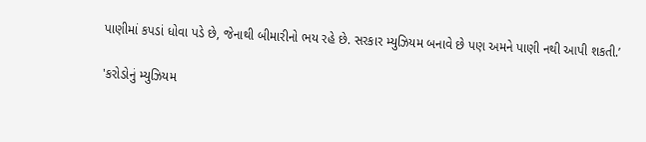પાણીમાં કપડાં ધોવા પડે છે, જેનાથી બીમારીનો ભય રહે છે. સરકાર મ્યુઝિયમ બનાવે છે પણ અમને પાણી નથી આપી શકતી.’

'કરોડોનું મ્યુઝિયમ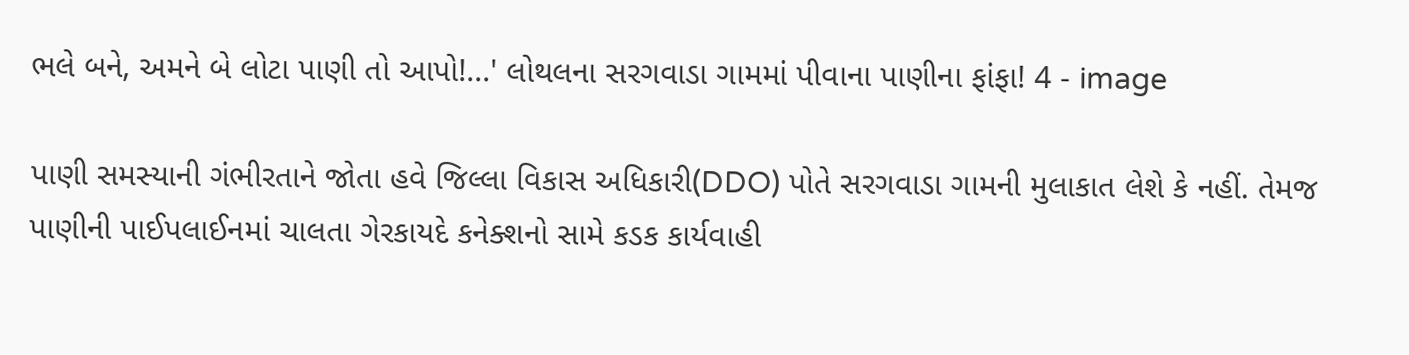ભલે બને, અમને બે લોટા પાણી તો આપો!...' લોથલના સરગવાડા ગામમાં પીવાના પાણીના ફાંફા! 4 - image

પાણી સમસ્યાની ગંભીરતાને જોતા હવે જિલ્લા વિકાસ અધિકારી(DDO) પોતે સરગવાડા ગામની મુલાકાત લેશે કે નહીં. તેમજ પાણીની પાઈપલાઈનમાં ચાલતા ગેરકાયદે કનેક્શનો સામે કડક કાર્યવાહી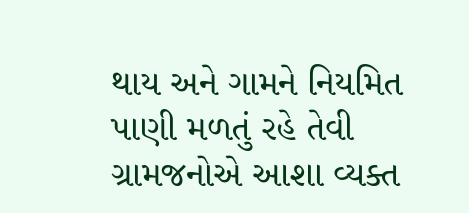થાય અને ગામને નિયમિત પાણી મળતું રહે તેવી ગ્રામજનોએ આશા વ્યક્ત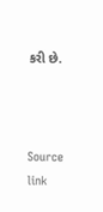કરી છે.



Source link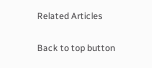Related Articles

Back to top button